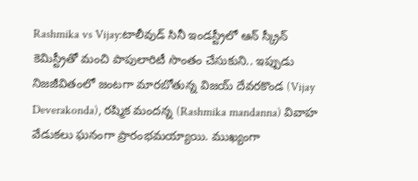Rashmika vs Vijay:టాలీవుడ్ సినీ ఇండస్ట్రీలో ఆన్ స్క్రీన్ కెమిస్ట్రీతో మంచి పాపులారిటీ సొంతం చేసుకుని.. ఇప్పుడు నిజజీవితంలో జంటగా మారబోతున్న విజయ్ దేవరకొండ (Vijay Deverakonda), రష్మిక మందన్న (Rashmika mandanna) వివాహ వేడుకలు ఘనంగా ప్రారంభమయ్యాయి. ముఖ్యంగా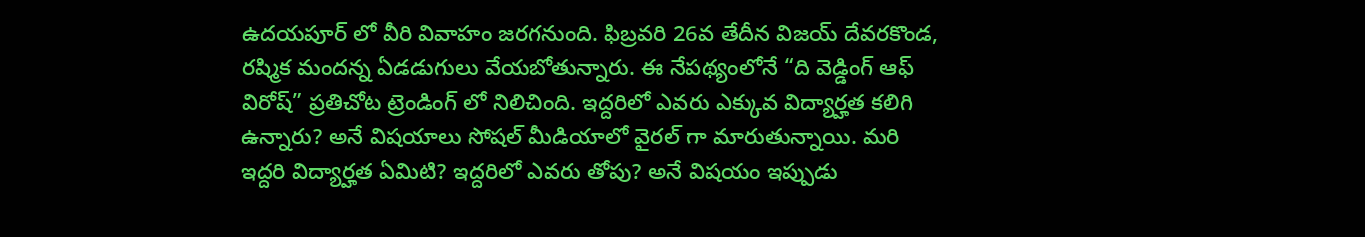ఉదయపూర్ లో వీరి వివాహం జరగనుంది. ఫిబ్రవరి 26వ తేదీన విజయ్ దేవరకొండ, రష్మిక మందన్న ఏడడుగులు వేయబోతున్నారు. ఈ నేపథ్యంలోనే “ది వెడ్డింగ్ ఆఫ్ విరోష్” ప్రతిచోట ట్రెండింగ్ లో నిలిచింది. ఇద్దరిలో ఎవరు ఎక్కువ విద్యార్హత కలిగి ఉన్నారు? అనే విషయాలు సోషల్ మీడియాలో వైరల్ గా మారుతున్నాయి. మరి ఇద్దరి విద్యార్హత ఏమిటి? ఇద్దరిలో ఎవరు తోపు? అనే విషయం ఇప్పుడు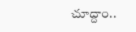చూద్దాం..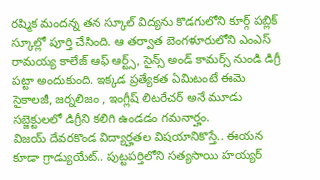రష్మిక మందన్న తన స్కూల్ విద్యను కొడగులోని కూర్గ్ పబ్లిక్ స్కూల్లో పూర్తి చేసింది. ఆ తర్వాత బెంగళూరులోని ఎంఎస్ రామయ్య కాలేజ్ ఆఫ్ ఆర్ట్స్, సైన్స్ అండ్ కామర్స్ నుండి డిగ్రీ పట్టా అందుకుంది. ఇక్కడ ప్రత్యేకత ఏమిటంటే ఈమె సైకాలజీ, జర్నలిజం , ఇంగ్లీష్ లిటరేచర్ అనే మూడు సబ్జెక్టులలో డిగ్రీని కలిగి ఉండడం గమనార్హం.
విజయ్ దేవరకొండ విద్యార్హతల విషయానికొస్తే.. ఈయన కూడా గ్రాడ్యుయేట్.. పుట్టపర్తిలోని సత్యసాయి హయ్యర్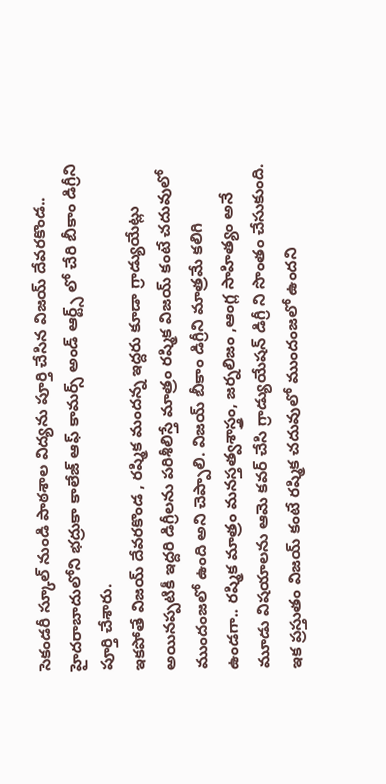సెకండరీ స్కూల్ నుండి పాఠశాల విద్యను పూర్తి చేసిన విజయ్ దేవరకొండ.. హైదరాబాదులోని భద్రుకా కాలేజ్ ఆఫ్ కామర్స్ అండ్ ఆర్ట్స్ లో చేరి బీకాం డిగ్రీని పూర్తి చేశారు.
ఇకపోతే విజయ్ దేవరకొండ , రష్మిక మందన్న ఇద్దరు కూడా గ్రాడ్యుయేట్లు అయినప్పటికీ ఇద్దరి డిగ్రీలను పరిశీలిస్తే మాత్రం రష్మిక విజయ్ కంటే చదువులో ముందంజలో ఉంది అని చెప్పాలి. విజయ్ బీకాం డిగ్రీని మాత్రమే కలిగి ఉండగా.. రష్మిక మాత్రం మనస్తత్వశాస్త్రం, జర్నలిజం ,ఆంగ్ల సాహిత్యం అనే మూడు విషయాలను ఆమె కవర్ చేసి గ్రాడ్యుయేషన్ డిగ్రీ ని సొంతం చేసుకుంది. ఇక ప్రస్తుతం విజయ్ కంటే రష్మిక చదువులో ముందంజలో ఉందని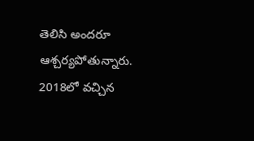తెలిసి అందరూ ఆశ్చర్యపోతున్నారు.
2018లో వచ్చిన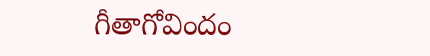గీతాగోవిందం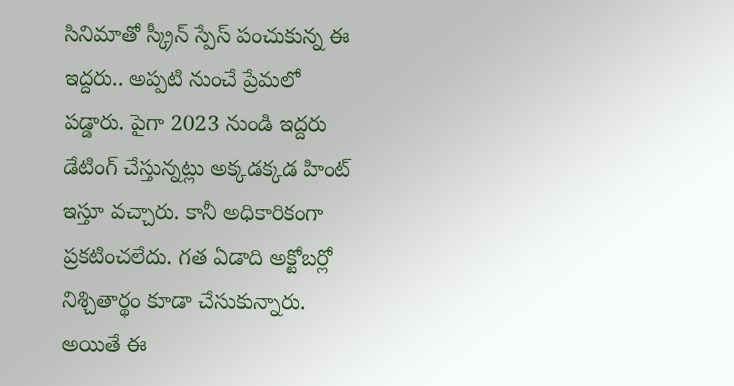సినిమాతో స్క్రీన్ స్పేస్ పంచుకున్న ఈ ఇద్దరు.. అప్పటి నుంచే ప్రేమలో పడ్డారు. పైగా 2023 నుండి ఇద్దరు డేటింగ్ చేస్తున్నట్లు అక్కడక్కడ హింట్ ఇస్తూ వచ్చారు. కానీ అధికారికంగా ప్రకటించలేదు. గత ఏడాది అక్టోబర్లో నిశ్చితార్థం కూడా చేసుకున్నారు. అయితే ఈ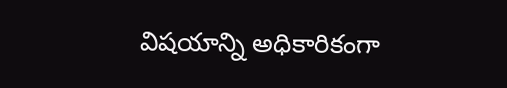విషయాన్ని అధికారికంగా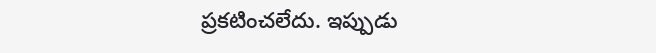ప్రకటించలేదు. ఇప్పుడు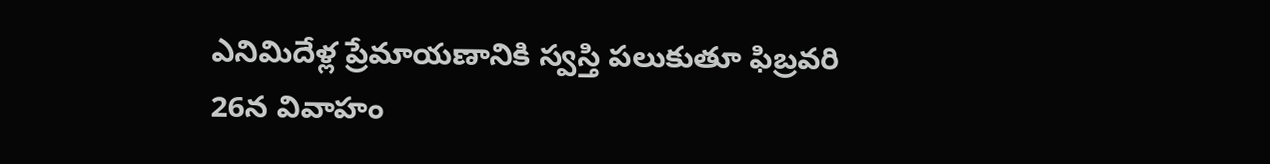ఎనిమిదేళ్ల ప్రేమాయణానికి స్వస్తి పలుకుతూ ఫిబ్రవరి 26న వివాహం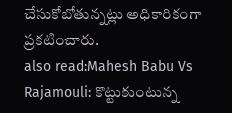చేసుకోబోతున్నట్లు అధికారికంగా ప్రకటించారు.
also read:Mahesh Babu Vs Rajamouli: కొట్టుకుంటున్న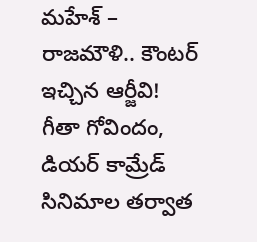మహేశ్ – రాజమౌళి.. కౌంటర్ ఇచ్చిన ఆర్జీవి!
గీతా గోవిందం, డియర్ కామ్రేడ్ సినిమాల తర్వాత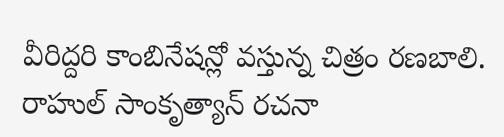వీరిద్దరి కాంబినేషన్లో వస్తున్న చిత్రం రణబాలి. రాహుల్ సాంకృత్యాన్ రచనా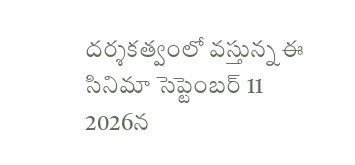దర్శకత్వంలో వస్తున్న ఈ సినిమా సెప్టెంబర్ 11 2026న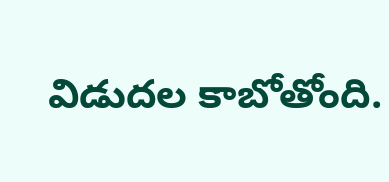విడుదల కాబోతోంది.